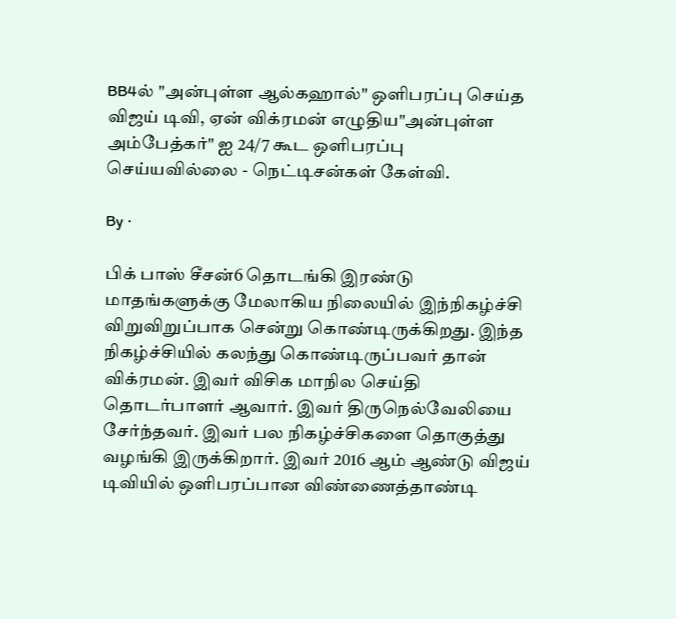BB4ல் "அன்புள்ள ஆல்கஹால்" ஒளிபரப்பு செய்த விஜய் டிவி, ஏன் விக்ரமன் எழுதிய"அன்புள்ள அம்பேத்கர்" ஐ 24/7 கூட ஒளிபரப்பு செய்யவில்லை - நெட்டிசன்கள் கேள்வி.

By ·

பிக் பாஸ் சீசன்6 தொடங்கி இரண்டு மாதங்களுக்கு மேலாகிய நிலையில் இந்நிகழ்ச்சி விறுவிறுப்பாக சென்று கொண்டிருக்கிறது. இந்த நிகழ்ச்சியில் கலந்து கொண்டிருப்பவர் தான் விக்ரமன். இவர் விசிக மாநில செய்தி தொடர்பாளர் ஆவார். இவர் திருநெல்வேலியை சேர்ந்தவர். இவர் பல நிகழ்ச்சிகளை தொகுத்து வழங்கி இருக்கிறார். இவர் 2016 ஆம் ஆண்டு விஜய் டிவியில் ஒளிபரப்பான விண்ணைத்தாண்டி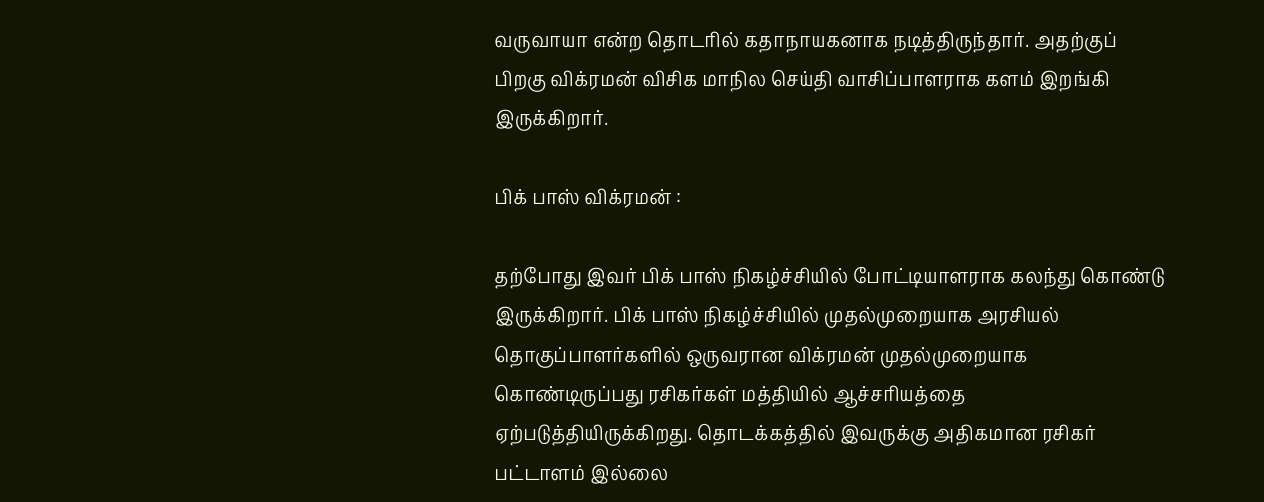வருவாயா என்ற தொடரில் கதாநாயகனாக நடித்திருந்தார். அதற்குப் பிறகு விக்ரமன் விசிக மாநில செய்தி வாசிப்பாளராக களம் இறங்கி இருக்கிறார்.

பிக் பாஸ் விக்ரமன் :

தற்போது இவர் பிக் பாஸ் நிகழ்ச்சியில் போட்டியாளராக கலந்து கொண்டு இருக்கிறார். பிக் பாஸ் நிகழ்ச்சியில் முதல்முறையாக அரசியல் தொகுப்பாளர்களில் ஒருவரான விக்ரமன் முதல்முறையாக கொண்டிருப்பது ரசிகர்கள் மத்தியில் ஆச்சரியத்தை ஏற்படுத்தியிருக்கிறது. தொடக்கத்தில் இவருக்கு அதிகமான ரசிகர் பட்டாளம் இல்லை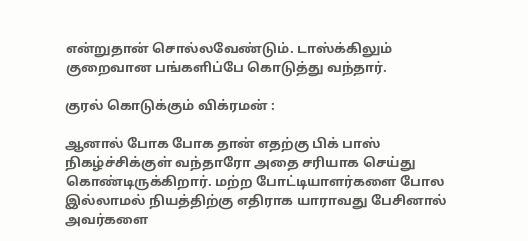என்றுதான் சொல்லவேண்டும். டாஸ்க்கிலும் குறைவான பங்களிப்பே கொடுத்து வந்தார்.

குரல் கொடுக்கும் விக்ரமன் :

ஆனால் போக போக தான் எதற்கு பிக் பாஸ் நிகழ்ச்சிக்குள் வந்தாரோ அதை சரியாக செய்து கொண்டிருக்கிறார். மற்ற போட்டியாளர்களை போல இல்லாமல் நியத்திற்கு எதிராக யாராவது பேசினால் அவர்களை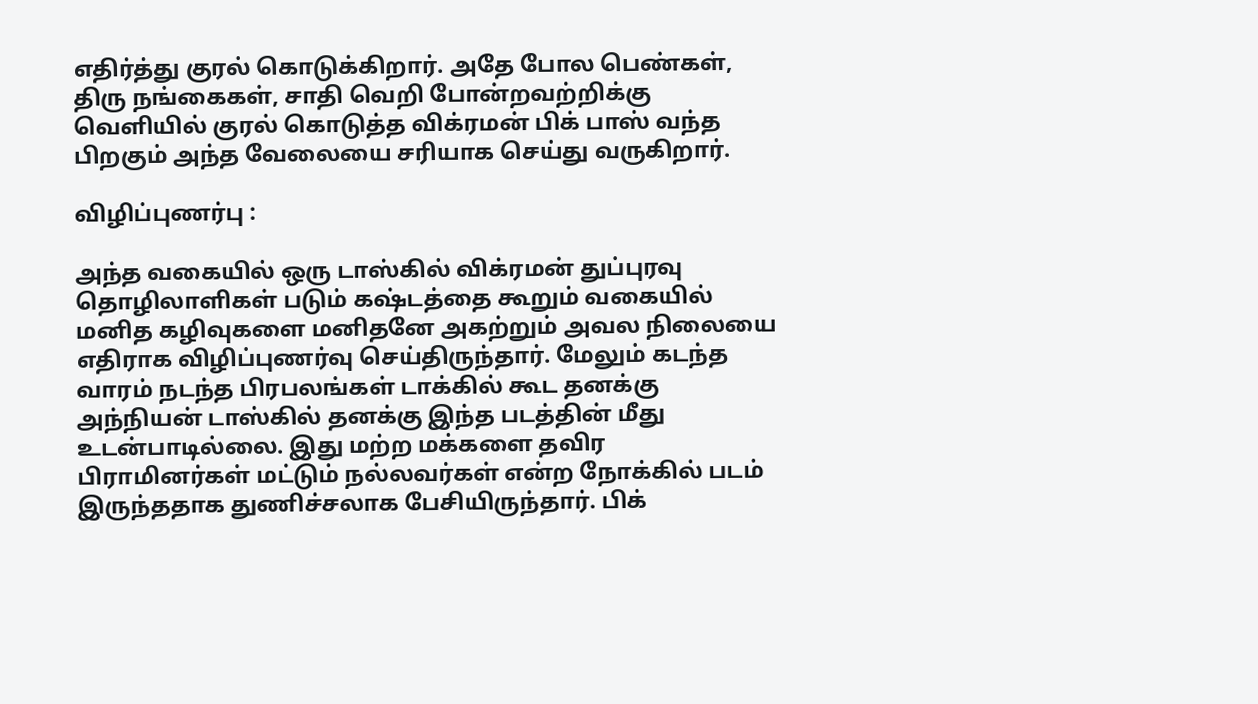எதிர்த்து குரல் கொடுக்கிறார். அதே போல பெண்கள், திரு நங்கைகள், சாதி வெறி போன்றவற்றிக்கு வெளியில் குரல் கொடுத்த விக்ரமன் பிக் பாஸ் வந்த பிறகும் அந்த வேலையை சரியாக செய்து வருகிறார்.

விழிப்புணர்பு :

அந்த வகையில் ஒரு டாஸ்கில் விக்ரமன் துப்புரவு தொழிலாளிகள் படும் கஷ்டத்தை கூறும் வகையில் மனித கழிவுகளை மனிதனே அகற்றும் அவல நிலையை எதிராக விழிப்புணர்வு செய்திருந்தார். மேலும் கடந்த வாரம் நடந்த பிரபலங்கள் டாக்கில் கூட தனக்கு அந்நியன் டாஸ்கில் தனக்கு இந்த படத்தின் மீது உடன்பாடில்லை. இது மற்ற மக்களை தவிர பிராமினர்கள் மட்டும் நல்லவர்கள் என்ற நோக்கில் படம் இருந்ததாக துணிச்சலாக பேசியிருந்தார். பிக்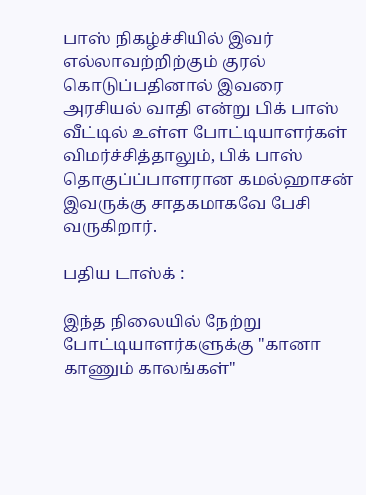பாஸ் நிகழ்ச்சியில் இவர் எல்லாவற்றிற்கும் குரல் கொடுப்பதினால் இவரை அரசியல் வாதி என்று பிக் பாஸ் வீட்டில் உள்ள போட்டியாளர்கள் விமர்ச்சித்தாலும், பிக் பாஸ் தொகுப்ப்பாளரான கமல்ஹாசன் இவருக்கு சாதகமாகவே பேசி வருகிறார்.

பதிய டாஸ்க் :

இந்த நிலையில் நேற்று போட்டியாளர்களுக்கு "கானா காணும் காலங்கள்"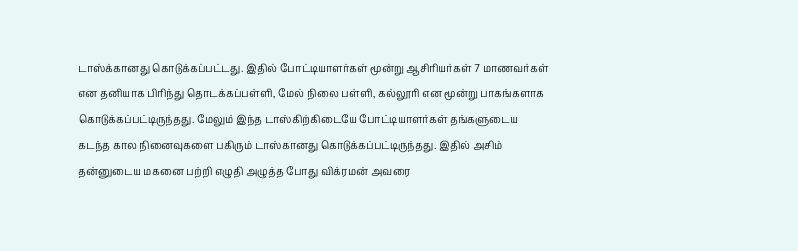டாஸ்க்கானது கொடுக்கப்பட்டது. இதில் போட்டியாளர்கள் மூன்று ஆசிரியர்கள் 7 மாணவர்கள் என தனியாக பிரிந்து தொடக்கப்பள்ளி, மேல் நிலை பள்ளி, கல்லூரி என மூன்று பாகங்களாக கொடுக்கப்பட்டிருந்தது. மேலும் இந்த டாஸ்கிற்கிடையே போட்டியாளர்கள் தங்களுடைய கடந்த கால நினைவுகளை பகிரும் டாஸ்கானது கொடுக்கப்பட்டிருந்தது. இதில் அசிம் தன்னுடைய மகனை பற்றி எழுதி அழுத்த போது விக்ரமன் அவரை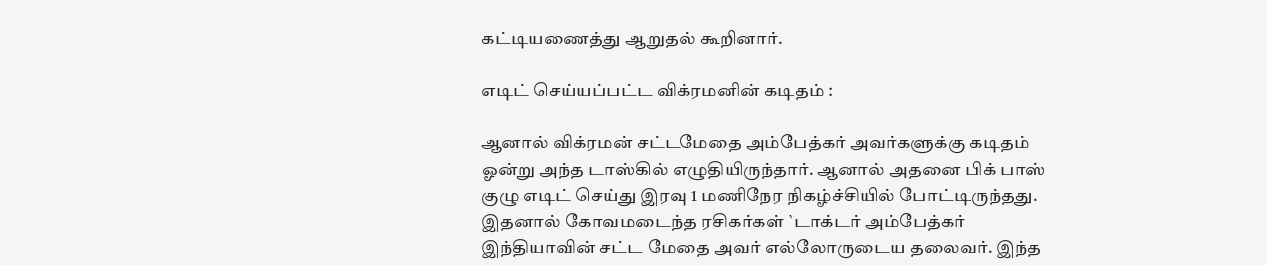கட்டியணைத்து ஆறுதல் கூறினார்.

எடிட் செய்யப்பட்ட விக்ரமனின் கடிதம் :

ஆனால் விக்ரமன் சட்டமேதை அம்பேத்கர் அவர்களுக்கு கடிதம் ஓன்று அந்த டாஸ்கில் எழுதியிருந்தார். ஆனால் அதனை பிக் பாஸ் குழு எடிட் செய்து இரவு 1 மணிநேர நிகழ்ச்சியில் போட்டிருந்தது. இதனால் கோவமடைந்த ரசிகர்கள் `டாக்டர் அம்பேத்கர் இந்தியாவின் சட்ட மேதை அவர் எல்லோருடைய தலைவர். இந்த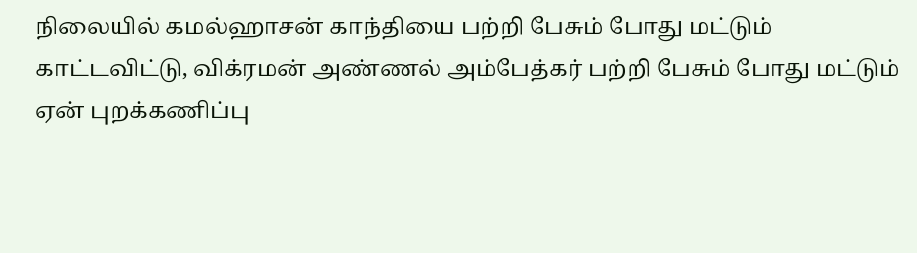நிலையில் கமல்ஹாசன் காந்தியை பற்றி பேசும் போது மட்டும் காட்டவிட்டு, விக்ரமன் அண்ணல் அம்பேத்கர் பற்றி பேசும் போது மட்டும் ஏன் புறக்கணிப்பு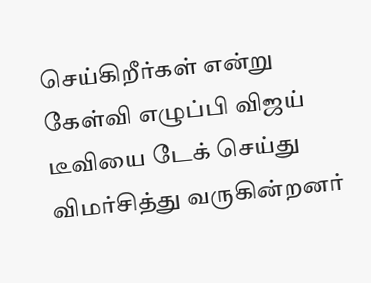செய்கிறீர்கள் என்று கேள்வி எழுப்பி விஜய் டீவியை டேக் செய்து விமர்சித்து வருகின்றனர்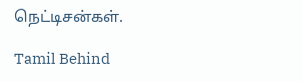நெட்டிசன்கள்.

Tamil Behind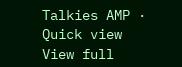Talkies AMP · Quick view
View full